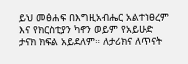ይህ መፅሐፍ በእግዚአብሔር አልተነፀረም እና የክርስቲያን ካኖን ወይም የአይሁድ ታናክ ክፍል አይደለም። ለታሪክና ለጥናት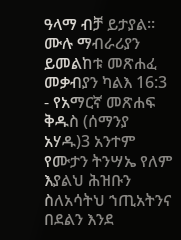ዓላማ ብቻ ይታያል። ሙሉ ማብራሪያን ይመልከቱ መጽሐፈ መቃብያን ካልእ 16:3 - የአማርኛ መጽሐፍ ቅዱስ (ሰማንያ አሃዱ)3 አንተም የሙታን ትንሣኤ የለም እያልህ ሕዝቡን ስለአሳትህ ኀጢአትንና በደልን እንደ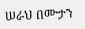ሠራህ በሙታን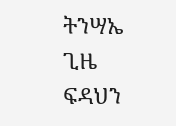ትንሣኤ ጊዜ ፍዳህን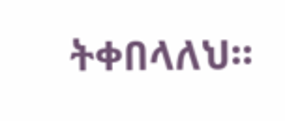ትቀበላለህ።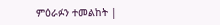ምዕራፉን ተመልከት |